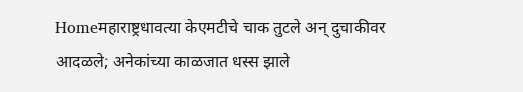Homeमहाराष्ट्रधावत्या केएमटीचे चाक तुटले अन् दुचाकीवर आदळले; अनेकांच्या काळजात धस्स झाले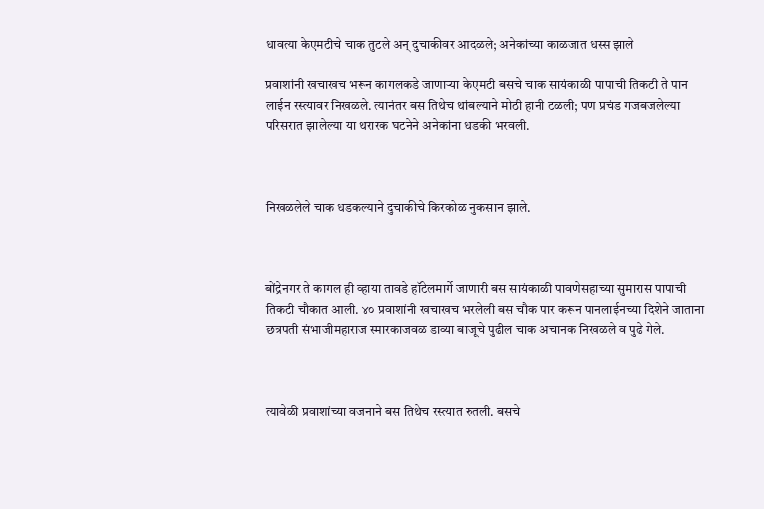धावत्या केएमटीचे चाक तुटले अन् दुचाकीवर आदळले; अनेकांच्या काळजात धस्स झाले

प्रवाशांनी खचाखच भरून कागलकडे जाणाऱ्या केएमटी बसचे चाक सायंकाळी पापाची तिकटी ते पान लाईन रस्त्यावर निखळले. त्यानंतर बस तिथेच थांबल्याने मोठी हानी टळली; पण प्रचंड गजबजलेल्या परिसरात झालेल्या या थरारक घटनेने अनेकांना धडकी भरवली.



निखळलेले चाक धडकल्याने दुचाकीचे किरकोळ नुकसान झाले.



बोंद्रेनगर ते कागल ही व्हाया तावडे हॉटेलमार्गे जाणारी बस सायंकाळी पावणेसहाच्या सुमारास पापाची तिकटी चौकात आली. ४० प्रवाशांनी खचाखच भरलेली बस चौक पार करून पानलाईनच्या दिशेने जाताना छत्रपती संभाजीमहाराज स्मारकाजवळ डाव्या बाजूचे पुढील चाक अचानक निखळले व पुढे गेले.



त्यावेळी प्रवाशांच्या वजनाने बस तिथेच रस्त्यात रुतली. बसचे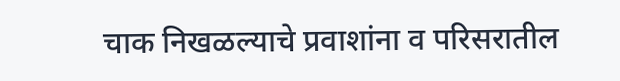चाक निखळल्याचे प्रवाशांना व परिसरातील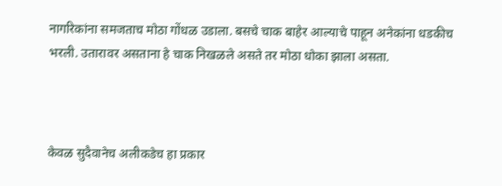नागरिकांना समजताच मोठा गोंधळ उडाला. बसचे चाक बाहेर आल्याचे पाहून अनेकांना धडकीच भरली. उतारावर असताना हे चाक निखळले असते तर मोठा धोका झाला असता.



केवळ सुदैवानेच अलीकडेच हा प्रकार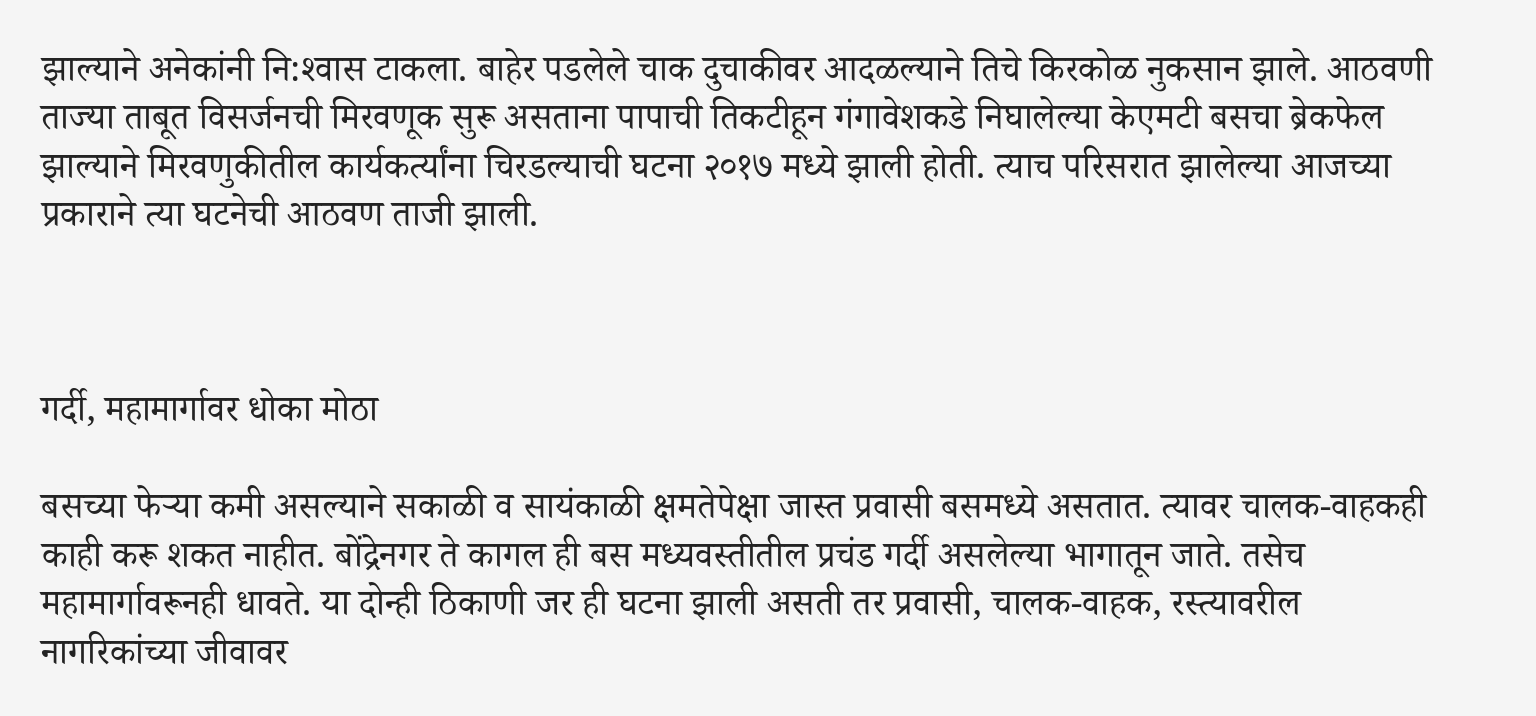झाल्याने अनेकांनी नि:श्‍वास टाकला. बाहेर पडलेले चाक दुचाकीवर आदळल्याने तिचे किरकोळ नुकसान झाले. आठवणी ताज्या ताबूत विसर्जनची मिरवणूक सुरू असताना पापाची तिकटीहून गंगावेशकडे निघालेल्या केएमटी बसचा ब्रेकफेल झाल्याने मिरवणुकीतील कार्यकर्त्यांना चिरडल्याची घटना २०१७ मध्ये झाली होती. त्याच परिसरात झालेल्या आजच्या प्रकाराने त्या घटनेची आठवण ताजी झाली.



गर्दी, महामार्गावर धोका मोठा

बसच्या फेऱ्या कमी असल्याने सकाळी व सायंकाळी क्षमतेपेक्षा जास्त प्रवासी बसमध्ये असतात. त्यावर चालक-वाहकही काही करू शकत नाहीत. बोंद्रेनगर ते कागल ही बस मध्यवस्तीतील प्रचंड गर्दी असलेल्या भागातून जाते. तसेच महामार्गावरूनही धावते. या दोन्ही ठिकाणी जर ही घटना झाली असती तर प्रवासी, चालक-वाहक, रस्त्यावरील नागरिकांच्या जीवावर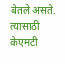बेतले असते. त्यासाठी केएमटी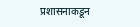प्रशासनाकडून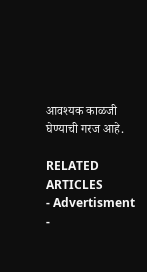आवश्‍यक काळजी घेण्याची गरज आहे.

RELATED ARTICLES
- Advertisment -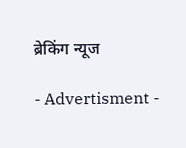ब्रेकिंग न्यूज

- Advertisment -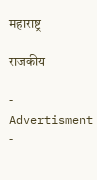महाराष्ट्र

राजकीय

- Advertisment -